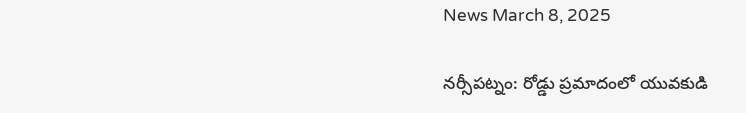News March 8, 2025

నర్సీపట్నం: రోడ్డు ప్రమాదంలో యువకుడి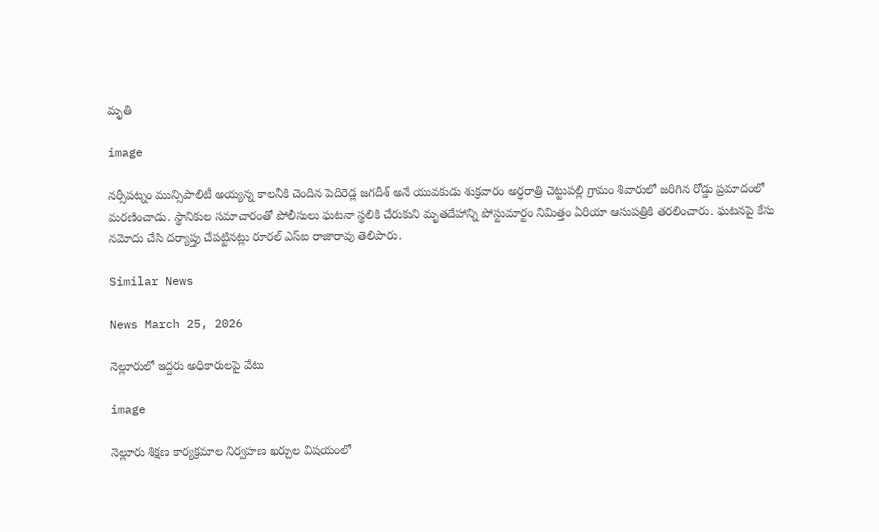మృతి

image

నర్సీపట్నం మున్సిపాలిటీ అయ్యన్న కాలనీకి చెందిన పెదిరెడ్ల జగదీశ్ అనే యువకుడు శుక్రవారం అర్ధరాత్రి చెట్టుపల్లి గ్రామం శివారులో జరిగిన రోడ్డు ప్రమాదంలో మరణించాడు. స్థానికుల సమాచారంతో పోలీసులు ఘటనా స్థలికి చేరుకుని మృతదేహాన్ని పోస్టుమార్టం నిమిత్తం ఏరియా ఆసుపత్రికి తరలించారు. ఘటనపై కేసు నమోదు చేసి దర్యాప్తు చేపట్టినట్లు రూరల్ ఎస్‌ఐ రాజారావు తెలిపారు.

Similar News

News March 25, 2026

నెల్లూరులో ఇద్దరు అధికారులపై వేటు

image

నెల్లూరు శిక్షణ కార్యక్రమాల నిర్వహణ ఖర్చుల విషయంలో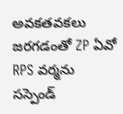అవకతవకలు జరగడంతో ZP ఏవో RPS వర్మను సస్పెండ్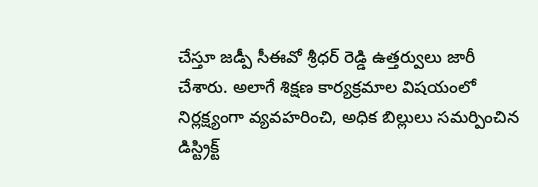చేస్తూ జడ్పీ సీఈవో శ్రీధర్ రెడ్డి ఉత్తర్వులు జారీ చేశారు. అలాగే శిక్షణ కార్యక్రమాల విషయంలో నిర్లక్ష్యంగా వ్యవహరించి, అధిక బిల్లులు సమర్పించిన డిస్ట్రిక్ట్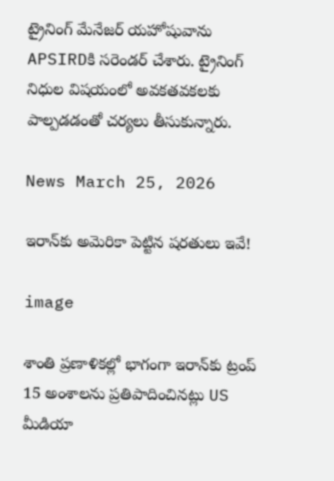ట్రైనింగ్ మేనేజర్ యహోషువాను APSIRDకి సరెండర్ చేశారు. ట్రైనింగ్ నిధుల విషయంలో అవకతవకలకు పాల్పడడంతో చర్యలు తీసుకున్నారు.

News March 25, 2026

ఇరాన్‌కు అమెరికా పెట్టిన షరతులు ఇవే!

image

శాంతి ప్రణాళికల్లో భాగంగా ఇరాన్‌కు ట్రంప్ 15 అంశాలను ప్రతిపాదించినట్లు US మీడియా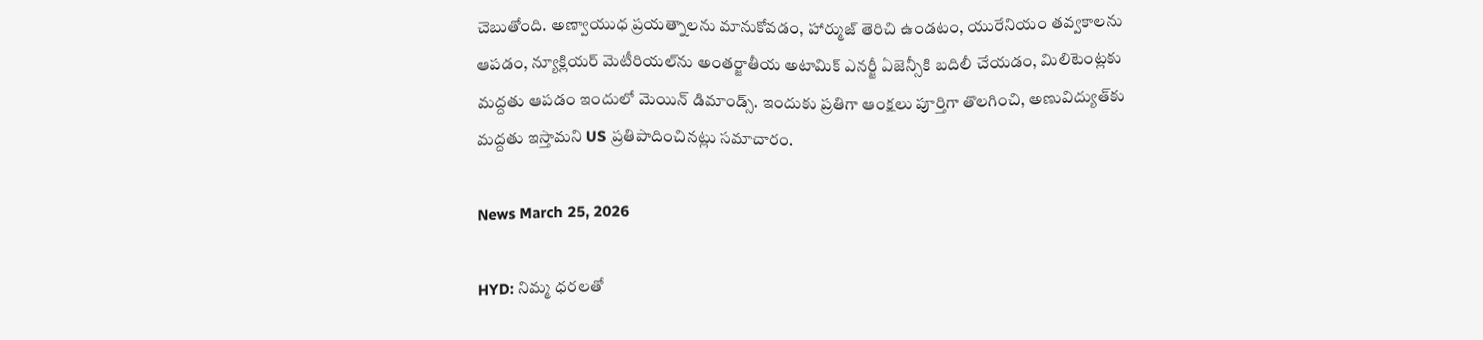చెబుతోంది. అణ్వాయుధ ప్రయత్నాలను మానుకోవడం, హార్ముజ్ తెరిచి ఉండటం, యురేనియం తవ్వకాలను ఆపడం, న్యూక్లియర్ మెటీరియల్‌ను అంతర్జాతీయ అటామిక్ ఎనర్జీ ఏజెన్సీకి బదిలీ చేయడం, మిలిటెంట్లకు మద్దతు ఆపడం ఇందులో మెయిన్ డిమాండ్స్. ఇందుకు ప్రతిగా ఆంక్షలు పూర్తిగా తొలగించి, అణువిద్యుత్‌కు మద్దతు ఇస్తామని US ప్రతిపాదించినట్లు సమాచారం.

News March 25, 2026

HYD: నిమ్మ ధరలతో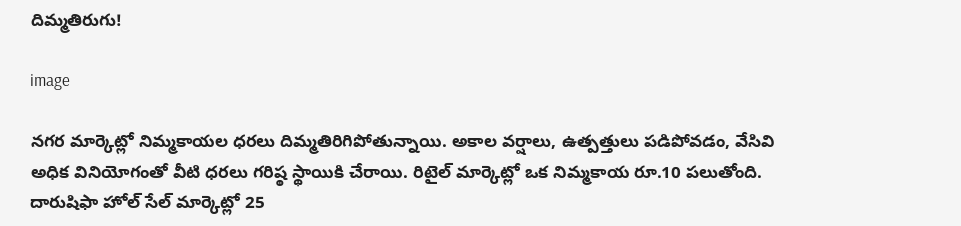దిమ్మతిరుగు!

image

నగర మార్కెట్లో నిమ్మకాయల ధరలు దిమ్మతిరిగిపోతున్నాయి. అకాల వర్షాలు, ఉత్పత్తులు పడిపోవడం, వేసివి అధిక వినియోగంతో వీటి ధరలు గరిష్ఠ స్థాయికి చేరాయి. రిటైల్ మార్కెట్లో ఒక నిమ్మకాయ రూ.10 పలుతోంది. దారుషిఫా హోల్ సేల్ మార్కెట్లో 25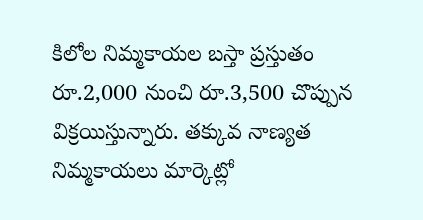కిలోల నిమ్మకాయల బస్తా ప్రస్తుతం రూ.2,000 నుంచి రూ.3,500 చొప్పున విక్రయిస్తున్నారు. తక్కువ నాణ్యత నిమ్మకాయలు మార్కెట్లో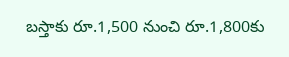బస్తాకు రూ.1,500 నుంచి రూ.1,800కు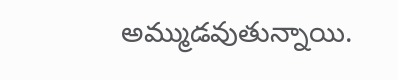అమ్ముడవుతున్నాయి.